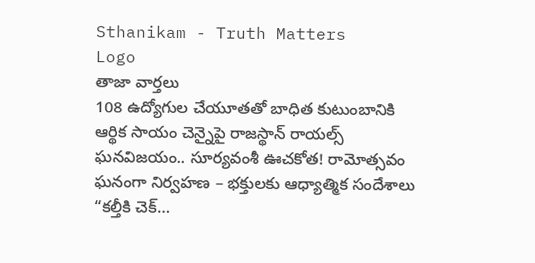Sthanikam - Truth Matters
Logo
తాజా వార్తలు
108 ఉద్యోగుల చేయూతతో బాధిత కుటుంబానికి ఆర్థిక సాయం చెన్నైపై రాజస్థాన్ రాయల్స్ ఘనవిజయం.. సూర్యవంశీ ఊచకోత! రామోత్సవం ఘనంగా నిర్వహణ – భక్తులకు ఆధ్యాత్మిక సందేశాలు “కల్తీకి చెక్…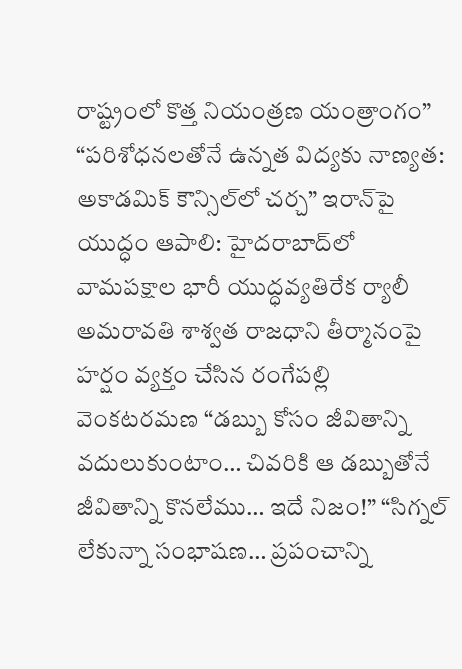రాష్ట్రంలో కొత్త నియంత్రణ యంత్రాంగం” “పరిశోధనలతోనే ఉన్నత విద్యకు నాణ్యత: అకాడమిక్ కౌన్సిల్‌లో చర్చ” ఇరాన్‌పై యుద్ధం ఆపాలి: హైదరాబాద్‌లో వామపక్షాల భారీ యుద్ధవ్యతిరేక ర్యాలీ అమరావతి శాశ్వత రాజధాని తీర్మానంపై హర్షం వ్యక్తం చేసిన రంగేపల్లి వెంకటరమణ “డబ్బు కోసం జీవితాన్ని వదులుకుంటాం… చివరికి ఆ డబ్బుతోనే జీవితాన్ని కొనలేము… ఇదే నిజం!” “సిగ్నల్ లేకున్నా సంభాషణ… ప్రపంచాన్ని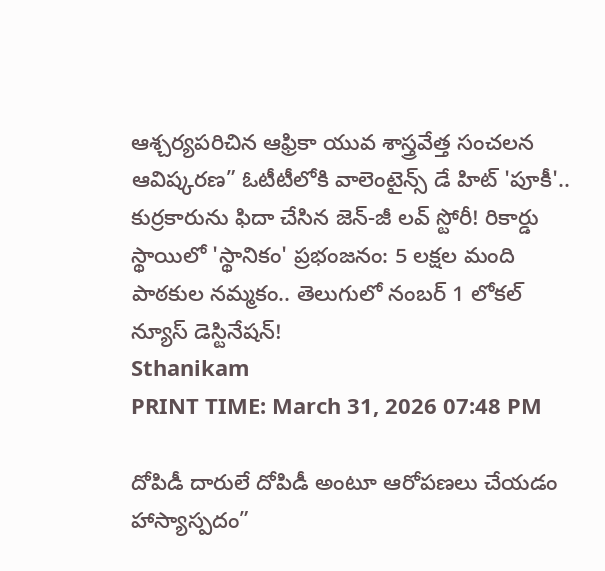ఆశ్చర్యపరిచిన ఆఫ్రికా యువ శాస్త్రవేత్త సంచలన ఆవిష్కరణ” ఓటీటీలోకి వాలెంటైన్స్ డే హిట్ 'పూకీ'.. కుర్రకారును ఫిదా చేసిన జెన్-జీ లవ్ స్టోరీ! రికార్డు స్థాయిలో 'స్థానికం' ప్రభంజనం: 5 లక్షల మంది పాఠకుల నమ్మకం.. తెలుగులో నంబర్ 1 లోకల్ న్యూస్ డెస్టినేషన్!
Sthanikam
PRINT TIME: March 31, 2026 07:48 PM

దోపిడీ దారులే దోపిడీ అంటూ ఆరోపణలు చేయడం హాస్యాస్పదం”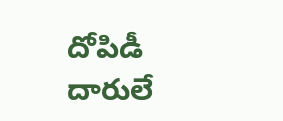దోపిడీ దారులే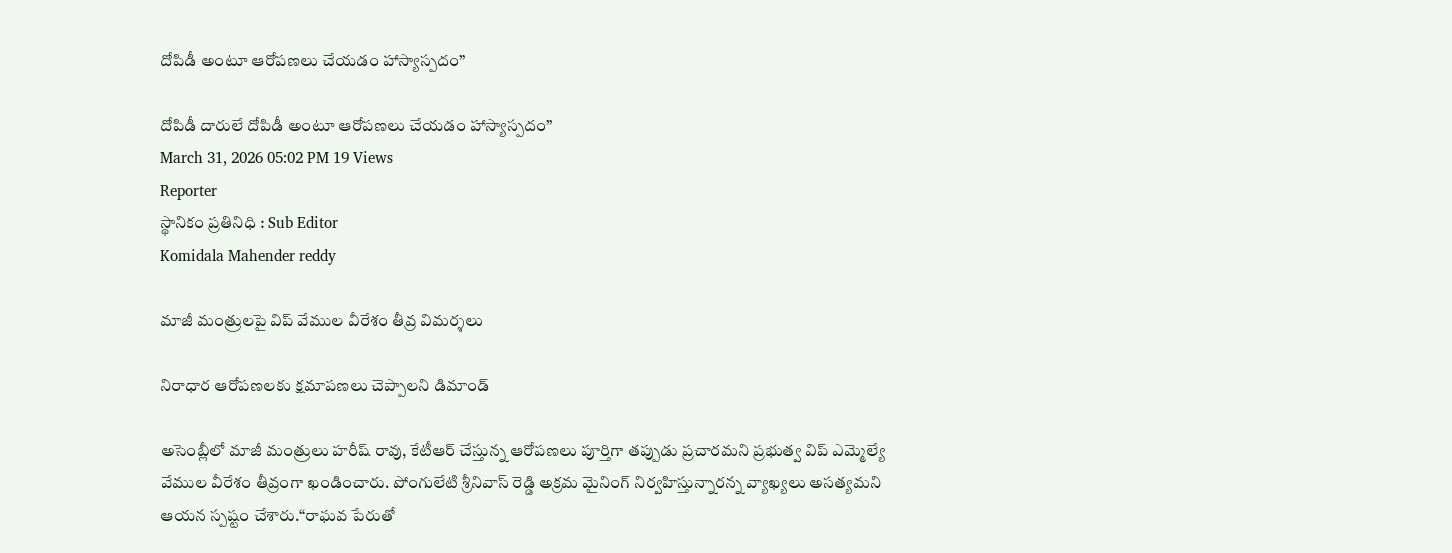దోపిడీ అంటూ ఆరోపణలు చేయడం హాస్యాస్పదం”

దోపిడీ దారులే దోపిడీ అంటూ ఆరోపణలు చేయడం హాస్యాస్పదం”
March 31, 2026 05:02 PM 19 Views
Reporter
స్థానికం ప్రతినిధి : Sub Editor
Komidala Mahender reddy

మాజీ మంత్రులపై విప్ వేముల వీరేశం తీవ్ర విమర్శలు

నిరాధార ఆరోపణలకు క్షమాపణలు చెప్పాలని డిమాండ్

అసెంబ్లీలో మాజీ మంత్రులు హరీష్ రావు, కేటీఆర్ చేస్తున్న ఆరోపణలు పూర్తిగా తప్పుడు ప్రచారమని ప్రభుత్వ విప్ ఎమ్మెల్యే వేముల వీరేశం తీవ్రంగా ఖండించారు. పోంగులేటి శ్రీనివాస్ రెడ్డి అక్రమ మైనింగ్ నిర్వహిస్తున్నారన్న వ్యాఖ్యలు అసత్యమని ఆయన స్పష్టం చేశారు.“రాఘవ పేరుతో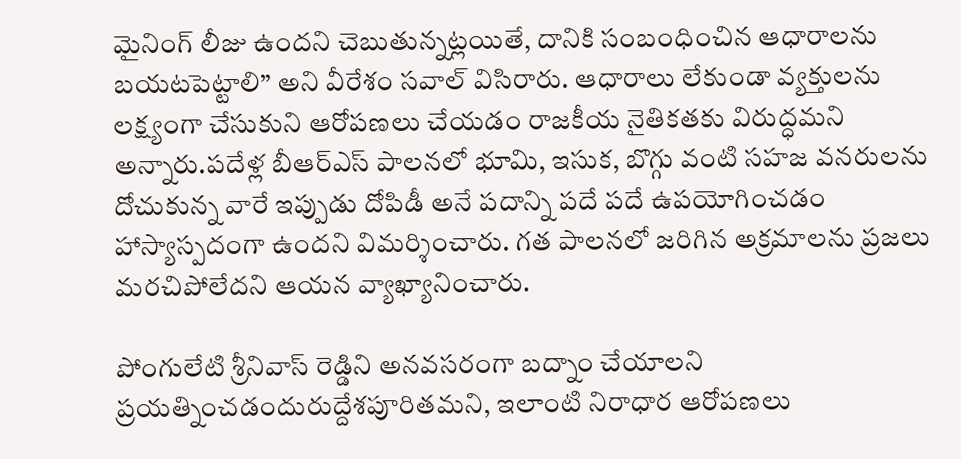మైనింగ్ లీజు ఉందని చెబుతున్నట్లయితే, దానికి సంబంధించిన ఆధారాలను బయటపెట్టాలి” అని వీరేశం సవాల్ విసిరారు. ఆధారాలు లేకుండా వ్యక్తులను లక్ష్యంగా చేసుకుని ఆరోపణలు చేయడం రాజకీయ నైతికతకు విరుద్ధమని అన్నారు.పదేళ్ల బీఆర్‌ఎస్ పాలనలో భూమి, ఇసుక, బొగ్గు వంటి సహజ వనరులను దోచుకున్న వారే ఇప్పుడు దోపిడీ అనే పదాన్ని పదే పదే ఉపయోగించడం హాస్యాస్పదంగా ఉందని విమర్శించారు. గత పాలనలో జరిగిన అక్రమాలను ప్రజలు మరచిపోలేదని ఆయన వ్యాఖ్యానించారు.

పోంగులేటి శ్రీనివాస్ రెడ్డిని అనవసరంగా బద్నాం చేయాలని ప్రయత్నించడందురుద్దేశపూరితమని, ఇలాంటి నిరాధార ఆరోపణలు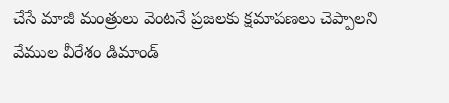చేసే మాజీ మంత్రులు వెంటనే ప్రజలకు క్షమాపణలు చెప్పాలని వేముల వీరేశం డిమాండ్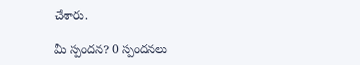చేశారు.

మీ స్పందన? 0 స్పందనలు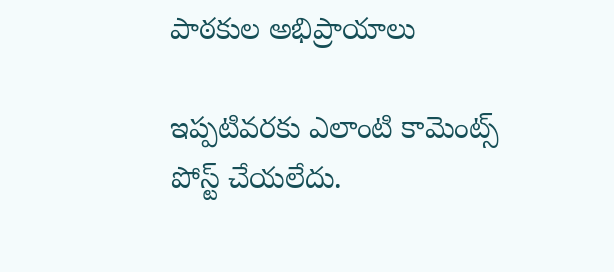పాఠకుల అభిప్రాయాలు

ఇప్పటివరకు ఎలాంటి కామెంట్స్ పోస్ట్ చేయలేదు.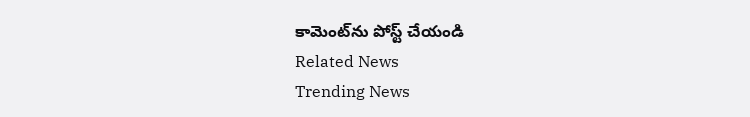కామెంట్‌ను పోస్ట్ చేయండి
Related News
Trending News